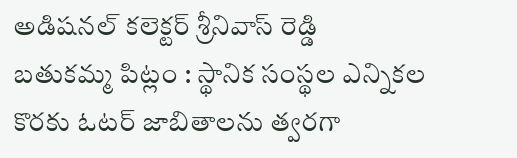అడిషనల్ కలెక్టర్ శ్రీనివాస్ రెడ్డి
బతుకమ్మ పిట్లం : స్థానిక సంస్థల ఎన్నికల కొరకు ఓటర్ జాబితాలను త్వరగా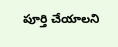పూర్తి చేయాలని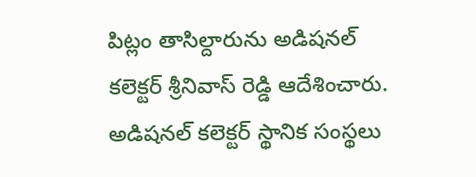పిట్లం తాసిల్దారును అడిషనల్ కలెక్టర్ శ్రీనివాస్ రెడ్డి ఆదేశించారు. అడిషనల్ కలెక్టర్ స్థానిక సంస్థలు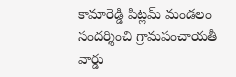కామారెడ్డి పిట్లమ్ మండలం సందర్శించి గ్రామపంచాయతీ వార్డు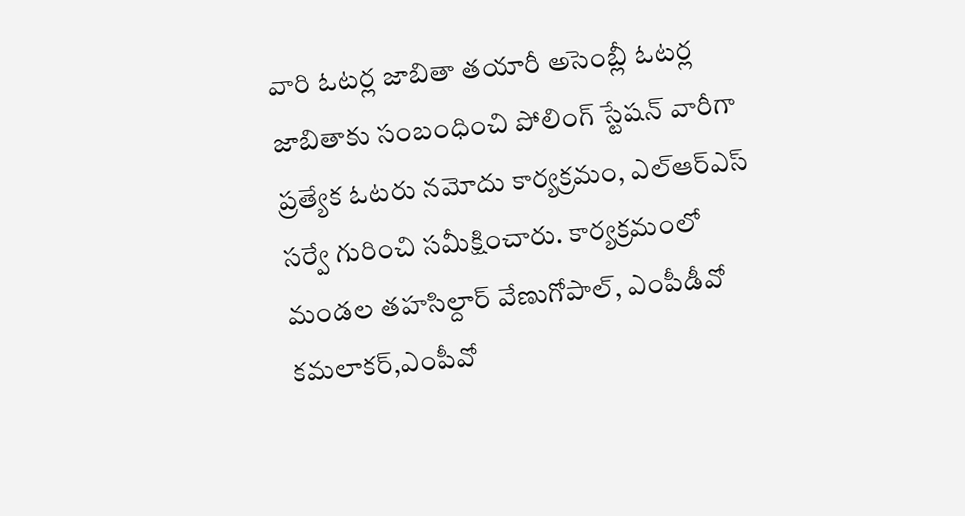వారి ఓటర్ల జాబితా తయారీ అసెంబ్లీ ఓటర్ల జాబితాకు సంబంధించి పోలింగ్ స్టేషన్ వారీగా ప్రత్యేక ఓటరు నమోదు కార్యక్రమం, ఎల్ఆర్ఎస్ సర్వే గురించి సమీక్షించారు. కార్యక్రమంలో మండల తహసిల్దార్ వేణుగోపాల్, ఎంపీడీవో కమలాకర్,ఎంపీవో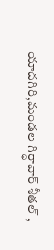యాదగిరి,మండల గిర్ధావార్ శీతల్ ,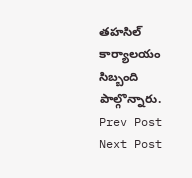తహసిల్ కార్యాలయం సిబ్బంది పాల్గొన్నారు.
Prev Post
Next Post